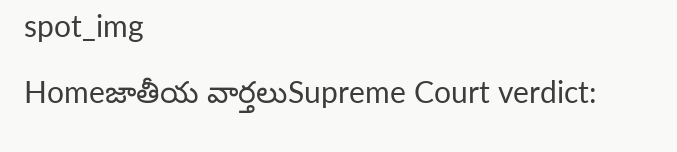spot_img
Homeజాతీయ వార్తలుSupreme Court verdict: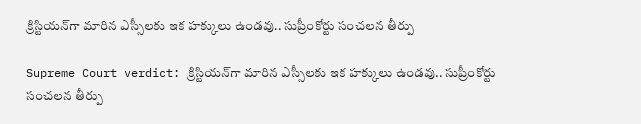క్రిస్టియన్‌గా మారిన ఎస్సీలకు ఇక హక్కులు ఉండవు.. సుప్రీంకోర్టు సంచలన తీర్పు

Supreme Court verdict: క్రిస్టియన్‌గా మారిన ఎస్సీలకు ఇక హక్కులు ఉండవు.. సుప్రీంకోర్టు సంచలన తీర్పు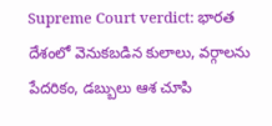Supreme Court verdict: భారత దేశంలో వెనుకబడిన కులాలు, వర్గాలను పేదరికం, డబ్బులు ఆశ చూపి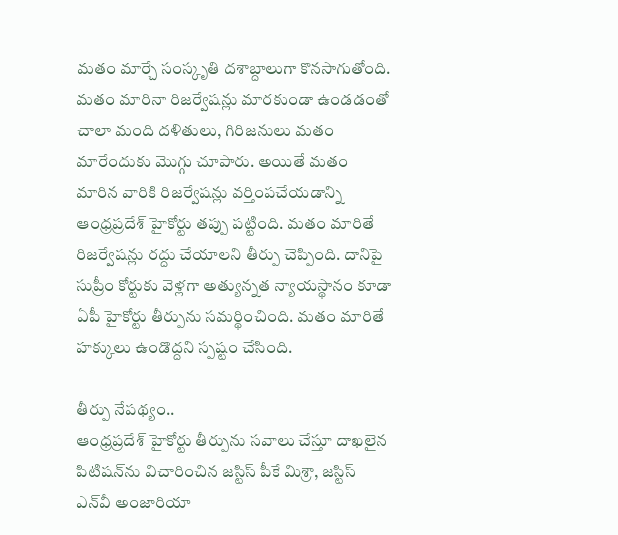మతం మార్చే సంస్కృతి దశాబ్దాలుగా కొనసాగుతోంది. మతం మారినా రిజర్వేషన్లు మారకుండా ఉండడంతో చాలా మంది దళితులు, గిరిజనులు మతం మారేందుకు మొగ్గు చూపారు. అయితే మతం మారిన వారికి రిజర్వేషన్లు వర్తింపచేయడాన్ని ఆంధ్రప్రదేశ్‌ హైకోర్టు తప్పు పట్టింది. మతం మారితే రిజర్వేషన్లు రద్దు చేయాలని తీర్పు చెప్పింది. దానిపై సుప్రీం కోర్టుకు వెళ్లగా అత్యున్నత న్యాయస్థానం కూడా ఏపీ హైకోర్టు తీర్పును సమర్థించింది. మతం మారితే హక్కులు ఉండొద్దని స్పష్టం చేసింది.

తీర్పు నేపథ్యం..
ఆంధ్రప్రదేశ్‌ హైకోర్టు తీర్పును సవాలు చేస్తూ దాఖలైన పిటిషన్‌ను విచారించిన జస్టిస్‌ పీకే మిశ్రా, జస్టిస్‌ ఎన్‌వీ అంజారియా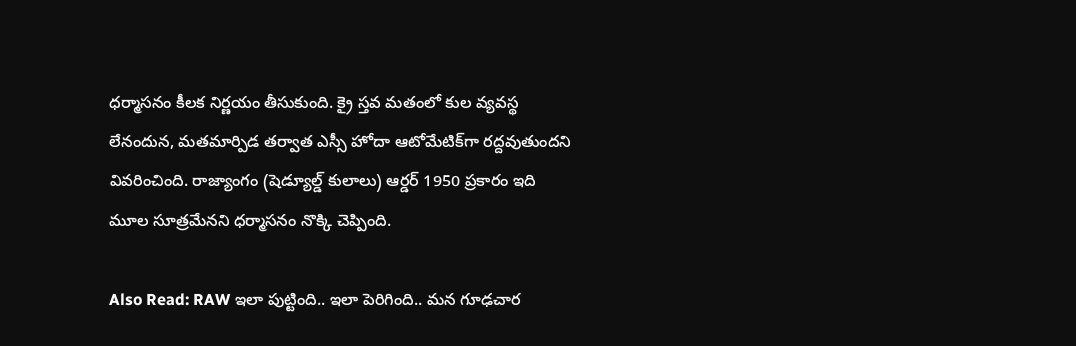ధర్మాసనం కీలక నిర్ణయం తీసుకుంది. క్రై స్తవ మతంలో కుల వ్యవస్థ లేనందున, మతమార్పిడ తర్వాత ఎస్సీ హోదా ఆటోమేటిక్‌గా రద్దవుతుందని వివరించింది. రాజ్యాంగం (షెడ్యూల్డ్‌ కులాలు) ఆర్డర్‌ 1950 ప్రకారం ఇది మూల సూత్రమేనని ధర్మాసనం నొక్కి చెప్పింది.

Also Read: RAW ఇలా పుట్టింది.. ఇలా పెరిగింది.. మన గూఢచార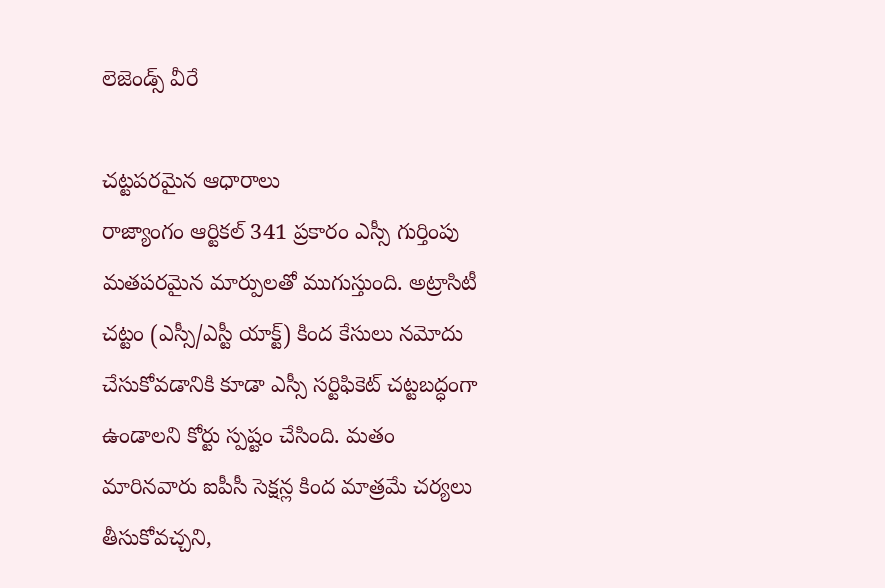లెజెండ్స్ వీరే

చట్టపరమైన ఆధారాలు
రాజ్యాంగం ఆర్టికల్‌ 341 ప్రకారం ఎస్సీ గుర్తింపు మతపరమైన మార్పులతో ముగుస్తుంది. అట్రాసిటీ చట్టం (ఎస్సీ/ఎస్టీ యాక్ట్‌) కింద కేసులు నమోదు చేసుకోవడానికి కూడా ఎస్సీ సర్టిఫికెట్‌ చట్టబద్ధంగా ఉండాలని కోర్టు స్పష్టం చేసింది. మతం మారినవారు ఐపీసీ సెక్షన్ల కింద మాత్రమే చర్యలు తీసుకోవచ్చని,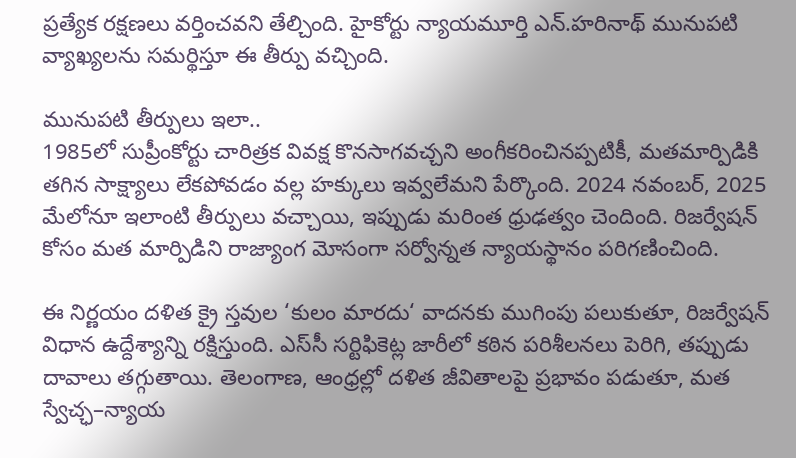ప్రత్యేక రక్షణలు వర్తించవని తేల్చింది. హైకోర్టు న్యాయమూర్తి ఎన్‌.హరినాథ్‌ మునుపటి వ్యాఖ్యలను సమర్థిస్తూ ఈ తీర్పు వచ్చింది.

మునుపటి తీర్పులు ఇలా..
1985లో సుప్రీంకోర్టు చారిత్రక వివక్ష కొనసాగవచ్చని అంగీకరించినప్పటికీ, మతమార్పిడికి తగిన సాక్ష్యాలు లేకపోవడం వల్ల హక్కులు ఇవ్వలేమని పేర్కొంది. 2024 నవంబర్, 2025 మేలోనూ ఇలాంటి తీర్పులు వచ్చాయి, ఇప్పుడు మరింత ధ్రుఢత్వం చెందింది. రిజర్వేషన్‌ కోసం మత మార్పిడిని రాజ్యాంగ మోసంగా సర్వోన్నత న్యాయస్థానం పరిగణించింది.

ఈ నిర్ణయం దళిత క్రై స్తవుల ‘కులం మారదు‘ వాదనకు ముగింపు పలుకుతూ, రిజర్వేషన్‌ విధాన ఉద్దేశ్యాన్ని రక్షిస్తుంది. ఎస్‌సీ సర్టిఫికెట్ల జారీలో కఠిన పరిశీలనలు పెరిగి, తప్పుడు దావాలు తగ్గుతాయి. తెలంగాణ, ఆంధ్రల్లో దళిత జీవితాలపై ప్రభావం పడుతూ, మత స్వేచ్ఛ–న్యాయ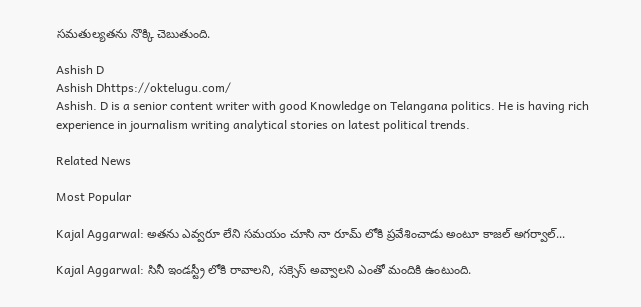సమతుల్యతను నొక్కి చెబుతుంది.

Ashish D
Ashish Dhttps://oktelugu.com/
Ashish. D is a senior content writer with good Knowledge on Telangana politics. He is having rich experience in journalism writing analytical stories on latest political trends.

Related News

Most Popular

Kajal Aggarwal: అతను ఎవ్వరూ లేని సమయం చూసి నా రూమ్ లోకి ప్రవేశించాడు అంటూ కాజల్ అగర్వాల్...

Kajal Aggarwal: సినీ ఇండస్ట్రీ లోకి రావాలని, సక్సెస్ అవ్వాలని ఎంతో మందికి ఉంటుంది.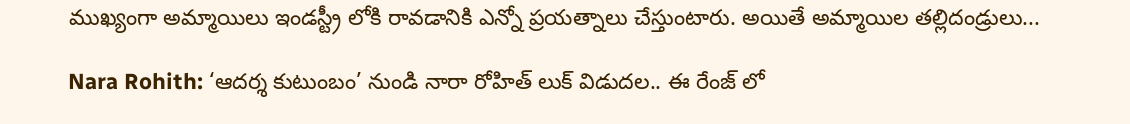ముఖ్యంగా అమ్మాయిలు ఇండస్ట్రీ లోకి రావడానికి ఎన్నో ప్రయత్నాలు చేస్తుంటారు. అయితే అమ్మాయిల తల్లిదండ్రులు...

Nara Rohith: ‘ఆదర్శ కుటుంబం’ నుండి నారా రోహిత్ లుక్ విడుదల.. ఈ రేంజ్ లో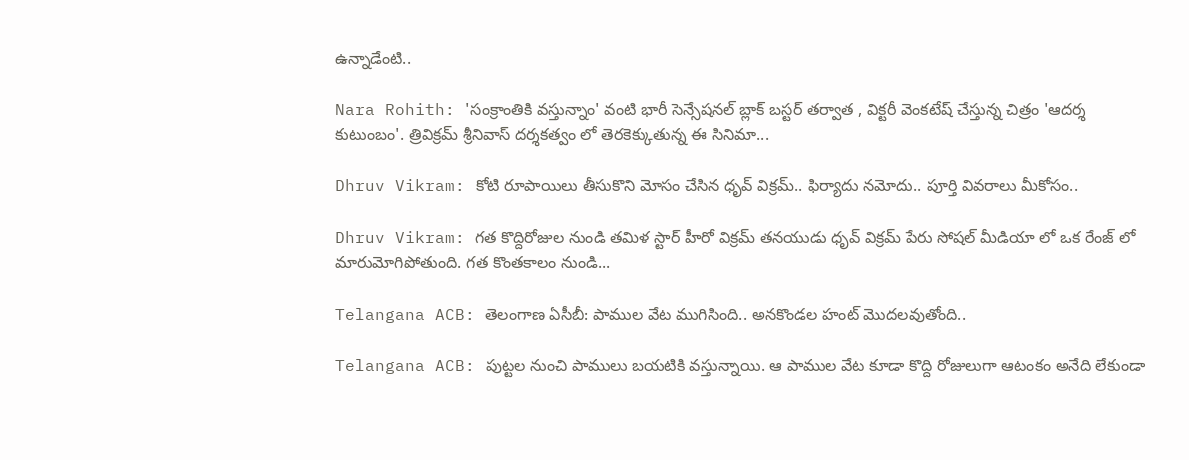ఉన్నాడేంటి..

Nara Rohith: 'సంక్రాంతికి వస్తున్నాం' వంటి భారీ సెన్సేషనల్ బ్లాక్ బస్టర్ తర్వాత , విక్టరీ వెంకటేష్ చేస్తున్న చిత్రం 'ఆదర్శ కుటుంబం'. త్రివిక్రమ్ శ్రీనివాస్ దర్శకత్వం లో తెరకెక్కుతున్న ఈ సినిమా...

Dhruv Vikram: కోటి రూపాయిలు తీసుకొని మోసం చేసిన ధృవ్ విక్రమ్.. ఫిర్యాదు నమోదు.. పూర్తి వివరాలు మీకోసం..

Dhruv Vikram: గత కొద్దిరోజుల నుండి తమిళ స్టార్ హీరో విక్రమ్ తనయుడు ధృవ్ విక్రమ్ పేరు సోషల్ మీడియా లో ఒక రేంజ్ లో మారుమోగిపోతుంది. గత కొంతకాలం నుండి...

Telangana ACB: తెలంగాణ ఏసీబీ: పాముల వేట ముగిసింది.. అనకొండల హంట్ మొదలవుతోంది..

Telangana ACB: పుట్టల నుంచి పాములు బయటికి వస్తున్నాయి. ఆ పాముల వేట కూడా కొద్ది రోజులుగా ఆటంకం అనేది లేకుండా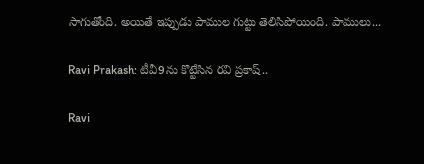సాగుతోంది. అయితే ఇప్పుడు పాముల గుట్టు తెలిసిపోయింది. పాములు...

Ravi Prakash: టీవీ9ను కొట్టేసిన రవి ప్రకాష్..

Ravi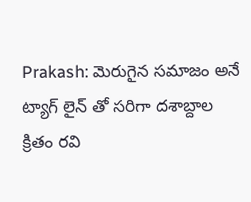Prakash: మెరుగైన సమాజం అనే ట్యాగ్ లైన్ తో సరిగా దశాబ్దాల క్రితం రవి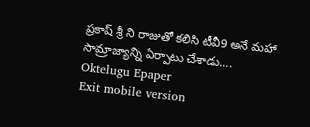ప్రకాష్ శ్రీ ని రాజుతో కలిసి టీవీ9 అనే మహా సామ్రాజ్యాన్ని ఏర్పాటు చేశాడు....
Oktelugu Epaper
Exit mobile version